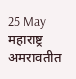25 May महाराष्ट्र अमरावतीत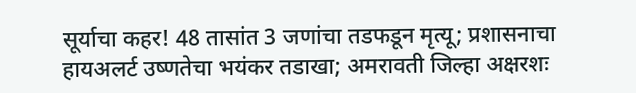सूर्याचा कहर! 48 तासांत 3 जणांचा तडफडून मृत्यू; प्रशासनाचा हायअलर्ट उष्णतेचा भयंकर तडाखा; अमरावती जिल्हा अक्षरशः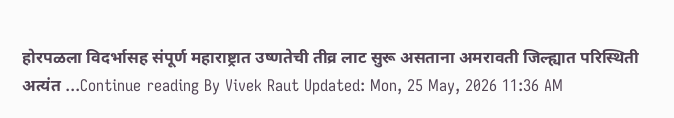होरपळला विदर्भासह संपूर्ण महाराष्ट्रात उष्णतेची तीव्र लाट सुरू असताना अमरावती जिल्ह्यात परिस्थिती अत्यंत ...Continue reading By Vivek Raut Updated: Mon, 25 May, 2026 11:36 AM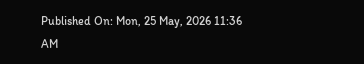Published On: Mon, 25 May, 2026 11:36 AM